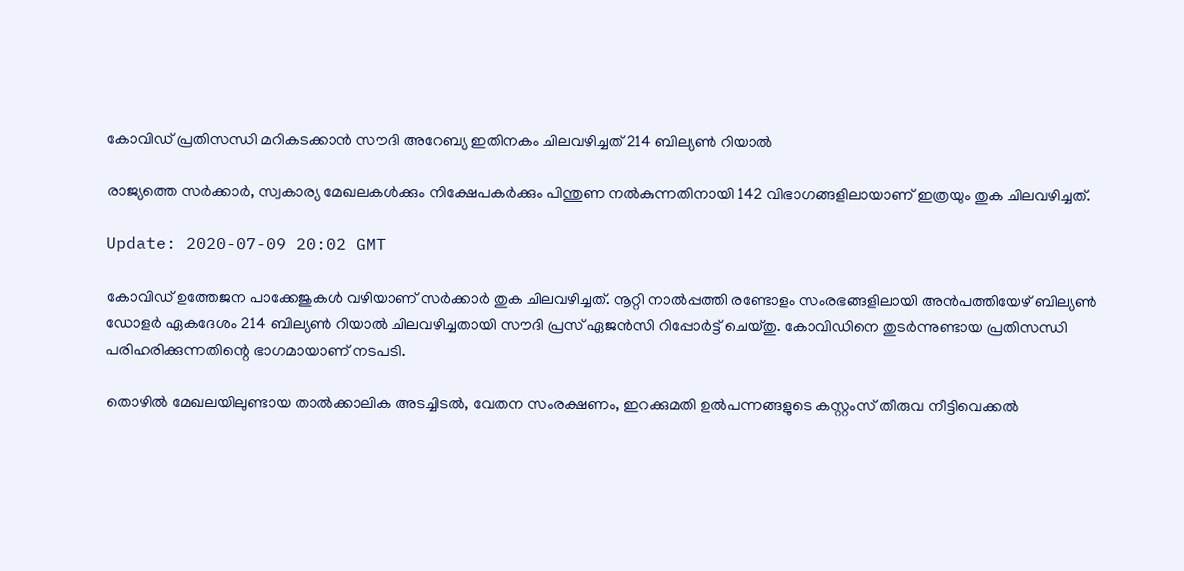കോവിഡ് പ്രതിസന്ധി മറികടക്കാന്‍ സൗദി അറേബ്യ ഇതിനകം ചിലവഴിച്ചത് 214 ബില്യണ്‍ റിയാല്‍

രാജ്യത്തെ സര്‍ക്കാര്‍, സ്വകാര്യ മേഖലകള്‍ക്കും നിക്ഷേപകര്‍ക്കും പിന്തുണ നല്‍കുന്നതിനായി 142 വിഭാഗങ്ങളിലായാണ് ഇത്രയും തുക ചിലവഴിച്ചത്.

Update: 2020-07-09 20:02 GMT

കോവിഡ് ഉത്തേജന പാക്കേജുകള്‍ വഴിയാണ് സര്‍ക്കാര്‍ തുക ചിലവഴിച്ചത്. നൂറ്റി നാല്‍പ്പത്തി രണ്ടോളം സംരഭങ്ങളിലായി അന്‍പത്തിയേഴ് ബില്യണ്‍ ഡോളര്‍ ഏകദേശം 214 ബില്യണ്‍ റിയാല്‍ ചിലവഴിച്ചതായി സൗദി പ്രസ് ഏജന്‍സി റിപ്പോര്‍ട്ട് ചെയ്തു. കോവിഡിനെ തുടര്‍ന്നുണ്ടായ പ്രതിസന്ധി പരിഹരിക്കുന്നതിന്റെ ഭാഗമായാണ് നടപടി.

തൊഴില്‍ മേഖലയിലുണ്ടായ താല്‍ക്കാലിക അടച്ചിടല്‍, വേതന സംരക്ഷണം, ഇറക്കുമതി ഉല്‍പന്നങ്ങളുടെ കസ്റ്റംസ് തീരുവ നീട്ടിവെക്കല്‍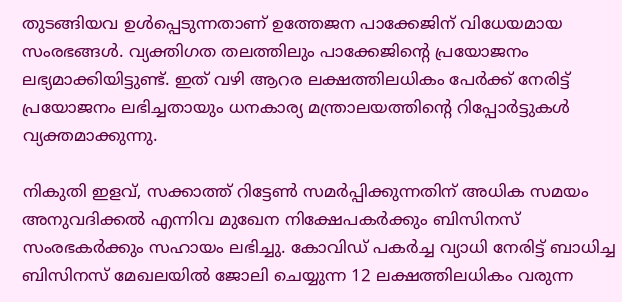തുടങ്ങിയവ ഉള്‍പ്പെടുന്നതാണ് ഉത്തേജന പാക്കേജിന് വിധേയമായ സംരഭങ്ങള്‍. വ്യക്തിഗത തലത്തിലും പാക്കേജിന്റെ പ്രയോജനം ലഭ്യമാക്കിയിട്ടുണ്ട്. ഇത് വഴി ആറര ലക്ഷത്തിലധികം പേര്‍ക്ക് നേരിട്ട് പ്രയോജനം ലഭിച്ചതായും ധനകാര്യ മന്ത്രാലയത്തിന്റെ റിപ്പോര്‍ട്ടുകള്‍ വ്യക്തമാക്കുന്നു.

നികുതി ഇളവ്, സക്കാത്ത് റിട്ടേണ്‍ സമര്‍പ്പിക്കുന്നതിന് അധിക സമയം അനുവദിക്കല്‍ എന്നിവ മുഖേന നിക്ഷേപകര്‍ക്കും ബിസിനസ് സംരഭകര്‍ക്കും സഹായം ലഭിച്ചു. കോവിഡ് പകര്‍ച്ച വ്യാധി നേരിട്ട് ബാധിച്ച ബിസിനസ് മേഖലയില്‍ ജോലി ചെയ്യുന്ന 12 ലക്ഷത്തിലധികം വരുന്ന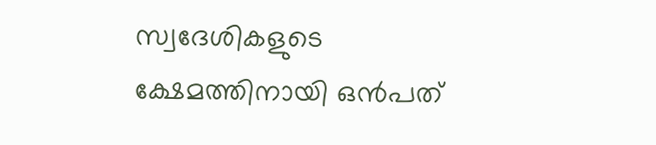സ്വദേശികളുടെ ക്ഷേമത്തിനായി ഒന്‍പത്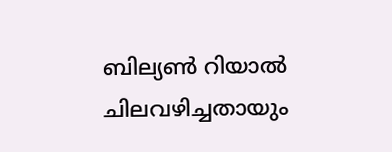ബില്യണ്‍ റിയാല്‍ ചിലവഴിച്ചതായും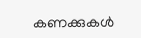കണക്കുകള്‍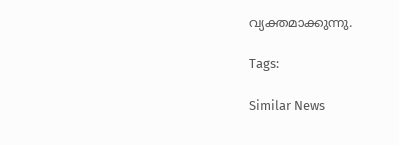വ്യക്തമാക്കുന്നു.

Tags:

Similar News